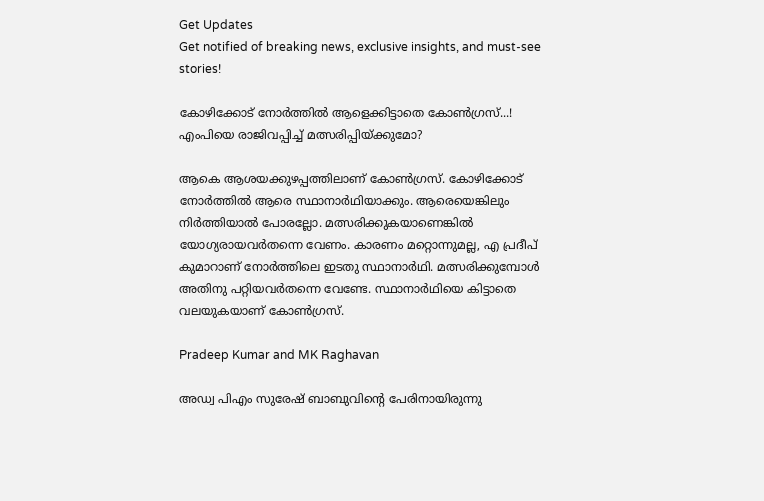Get Updates
Get notified of breaking news, exclusive insights, and must-see stories!

കോഴിക്കോട് നോര്‍ത്തില്‍ ആളെക്കിട്ടാതെ കോണ്‍ഗ്രസ്...! എംപിയെ രാജിവപ്പിച്ച് മത്സരിപ്പിയ്ക്കുമോ?

ആകെ ആശയക്കുഴപ്പത്തിലാണ് കോണ്‍ഗ്രസ്. കോഴിക്കോട് നോര്‍ത്തില്‍ ആരെ സ്ഥാനാര്‍ഥിയാക്കും. ആരെയെങ്കിലും നിര്‍ത്തിയാല്‍ പോരല്ലോ. മത്സരിക്കുകയാണെങ്കില്‍ യോഗ്യരായവര്‍തന്നെ വേണം. കാരണം മറ്റൊന്നുമല്ല, എ പ്രദീപ് കുമാറാണ് നോര്‍ത്തിലെ ഇടതു സ്ഥാനാര്‍ഥി. മത്സരിക്കുമ്പോള്‍ അതിനു പറ്റിയവര്‍തന്നെ വേണ്ടേ. സ്ഥാനാര്‍ഥിയെ കിട്ടാതെ വലയുകയാണ് കോണ്‍ഗ്രസ്.

Pradeep Kumar and MK Raghavan

അഡ്വ പിഎം സുരേഷ് ബാബുവിന്റെ പേരിനായിരുന്നു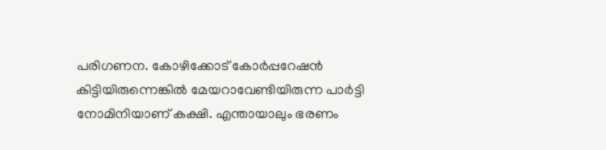പരിഗണന. കോഴിക്കോട് കോര്‍പ്പറേഷന്‍ കിട്ടിയിരുന്നെങ്കില്‍ മേയറാവേണ്ടിയിരുന്ന പാര്‍ട്ടി നോമിനിയാണ് കക്ഷി. എന്തായാലും ഭരണം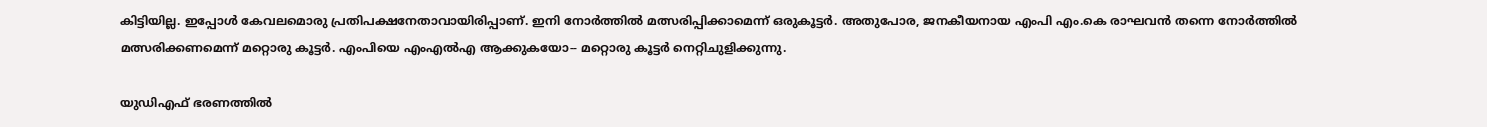കിട്ടിയില്ല. ഇപ്പോള്‍ കേവലമൊരു പ്രതിപക്ഷനേതാവായിരിപ്പാണ്. ഇനി നോര്‍ത്തില്‍ മത്സരിപ്പിക്കാമെന്ന് ഒരുകൂട്ടര്‍. അതുപോര, ജനകീയനായ എംപി എം.കെ രാഘവന്‍ തന്നെ നോര്‍ത്തില്‍ മത്സരിക്കണമെന്ന് മറ്റൊരു കൂട്ടര്‍. എംപിയെ എംഎല്‍എ ആക്കുകയോ-- മറ്റൊരു കൂട്ടര്‍ നെറ്റിചുളിക്കുന്നു.

യുഡിഎഫ് ഭരണത്തില്‍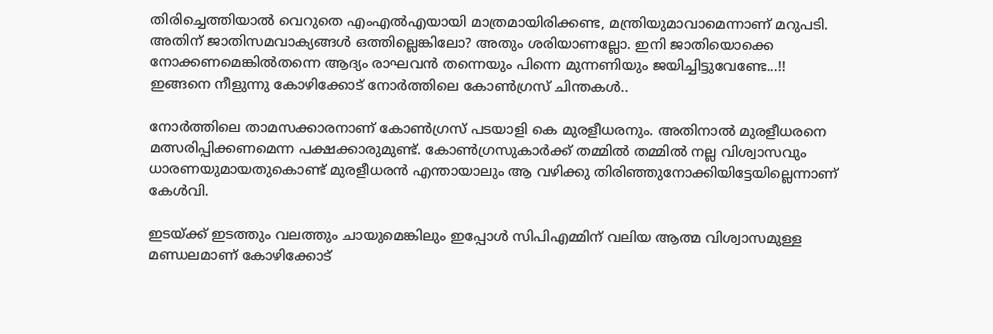തിരിച്ചെത്തിയാല്‍ വെറുതെ എംഎല്‍എയായി മാത്രമായിരിക്കണ്ട, മന്ത്രിയുമാവാമെന്നാണ് മറുപടി. അതിന് ജാതിസമവാക്യങ്ങള്‍ ഒത്തില്ലെങ്കിലോ? അതും ശരിയാണല്ലോ. ഇനി ജാതിയൊക്കെ നോക്കണമെങ്കില്‍തന്നെ ആദ്യം രാഘവന്‍ തന്നെയും പിന്നെ മുന്നണിയും ജയിച്ചിട്ടുവേണ്ടേ...!! ഇങ്ങനെ നീളുന്നു കോഴിക്കോട് നോര്‍ത്തിലെ കോണ്‍ഗ്രസ് ചിന്തകള്‍..

നോര്‍ത്തിലെ താമസക്കാരനാണ് കോണ്‍ഗ്രസ് പടയാളി കെ മുരളീധരനും. അതിനാല്‍ മുരളീധരനെ മത്സരിപ്പിക്കണമെന്ന പക്ഷക്കാരുമുണ്ട്. കോണ്‍ഗ്രസുകാര്‍ക്ക് തമ്മില്‍ തമ്മില്‍ നല്ല വിശ്വാസവും ധാരണയുമായതുകൊണ്ട് മുരളീധരന്‍ എന്തായാലും ആ വഴിക്കു തിരിഞ്ഞുനോക്കിയിട്ടേയില്ലെന്നാണ് കേള്‍വി.

ഇടയ്ക്ക് ഇടത്തും വലത്തും ചായുമെങ്കിലും ഇപ്പോള്‍ സിപിഎമ്മിന് വലിയ ആത്മ വിശ്വാസമുള്ള മണ്ഡലമാണ് കോഴിക്കോട്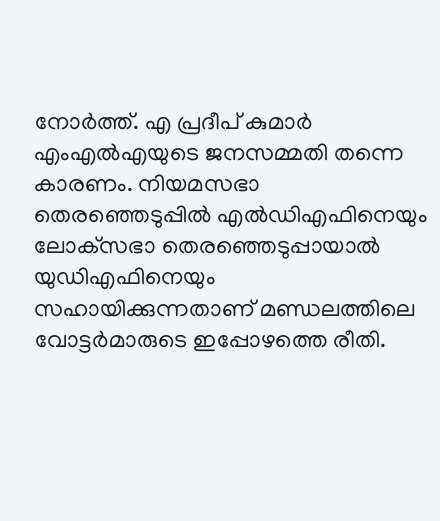നോര്‍ത്ത്. എ പ്രദീപ് കുമാര്‍ എംഎല്‍എയുടെ ജനസമ്മതി തന്നെ കാരണം. നിയമസഭാ തെരഞ്ഞെടുപ്പില്‍ എല്‍ഡിഎഫിനെയും ലോക്‌സഭാ തെരഞ്ഞെടുപ്പായാല്‍ യുഡിഎഫിനെയും സഹായിക്കുന്നതാണ് മണ്ഡലത്തിലെ വോട്ടര്‍മാരുടെ ഇപ്പോഴത്തെ രീതി.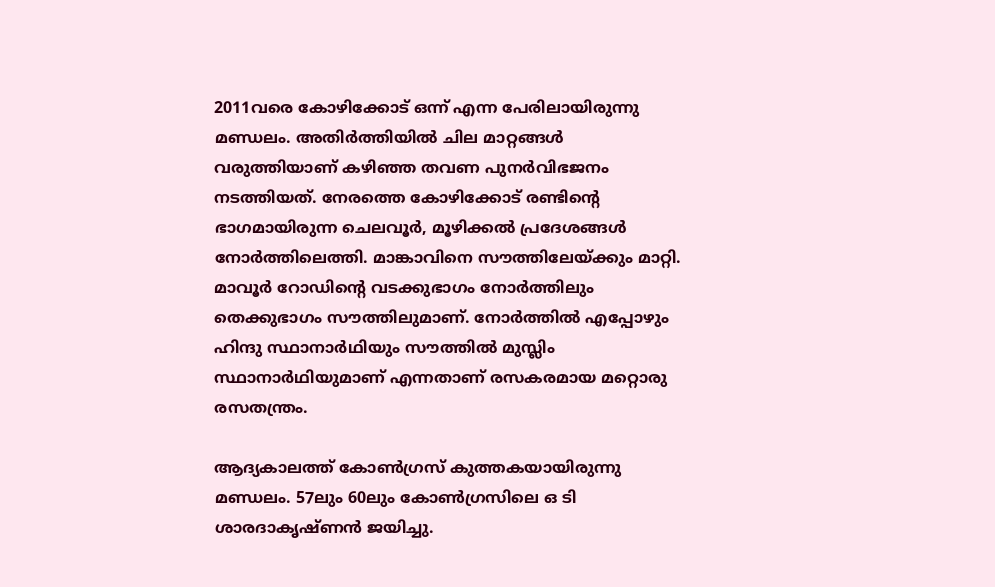2011വരെ കോഴിക്കോട് ഒന്ന് എന്ന പേരിലായിരുന്നു മണ്ഡലം. അതിര്‍ത്തിയില്‍ ചില മാറ്റങ്ങള്‍ വരുത്തിയാണ് കഴിഞ്ഞ തവണ പുനര്‍വിഭജനം നടത്തിയത്. നേരത്തെ കോഴിക്കോട് രണ്ടിന്റെ ഭാഗമായിരുന്ന ചെലവൂര്‍, മൂഴിക്കല്‍ പ്രദേശങ്ങള്‍ നോര്‍ത്തിലെത്തി. മാങ്കാവിനെ സൗത്തിലേയ്ക്കും മാറ്റി. മാവൂര്‍ റോഡിന്റെ വടക്കുഭാഗം നോര്‍ത്തിലും തെക്കുഭാഗം സൗത്തിലുമാണ്. നോര്‍ത്തില്‍ എപ്പോഴും ഹിന്ദു സ്ഥാനാര്‍ഥിയും സൗത്തില്‍ മുസ്ലിം സ്ഥാനാര്‍ഥിയുമാണ് എന്നതാണ് രസകരമായ മറ്റൊരു രസതന്ത്രം.

ആദ്യകാലത്ത് കോണ്‍ഗ്രസ് കുത്തകയായിരുന്നു മണ്ഡലം. 57ലും 60ലും കോണ്‍ഗ്രസിലെ ഒ ടി ശാരദാകൃഷ്ണന്‍ ജയിച്ചു.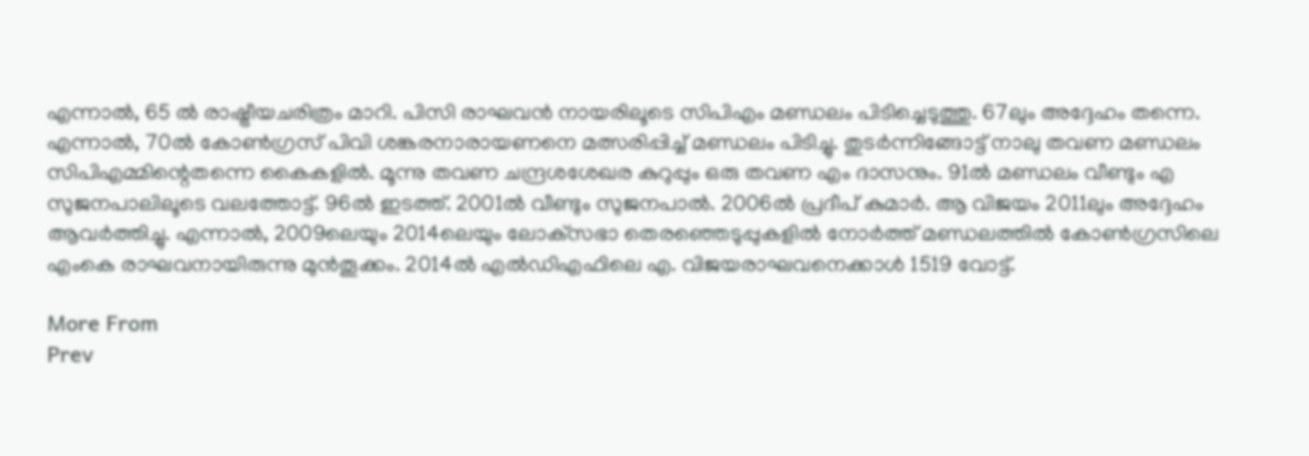എന്നാല്‍, 65 ല്‍ രാഷ്ട്രീയചരിത്രം മാറി. പിസി രാഘവന്‍ നായരിലൂടെ സിപിഎം മണ്ഡലം പിടിച്ചെടുത്തു. 67ലും അദ്ദേഹം തന്നെ. എന്നാല്‍, 70ല്‍ കോണ്‍ഗ്രസ് പിവി ശങ്കരനാരായണനെ മത്സരിപ്പിച്ച് മണ്ഡലം പിടിച്ചു. തുടര്‍ന്നിങ്ങോട്ട് നാലു തവണ മണ്ഡലം സിപിഎമ്മിന്റെതന്നെ കൈകളില്‍. മൂന്നു തവണ ചന്ദ്രശശേഖര കുറുപ്പും ഒരു തവണ എം ദാസനും. 91ല്‍ മണ്ഡലം വീണ്ടും എ സുജനപാലിലൂടെ വലത്തോട്ട്. 96ല്‍ ഇടത്ത്. 2001ല്‍ വീണ്ടും സുജനപാല്‍. 2006ല്‍ പ്രദീപ് കുമാര്‍. ആ വിജയം 2011ലും അദ്ദേഹം ആവര്‍ത്തിച്ചു. എന്നാല്‍, 2009ലെയും 2014ലെയും ലോക്‌സഭാ തെരഞ്ഞെടുപ്പുകളില്‍ നോര്‍ത്ത് മണ്ഡലത്തില്‍ കോണ്‍ഗ്രസിലെ എംകെ രാഘവനായിരുന്നു മുന്‍തൂക്കം. 2014ല്‍ എല്‍ഡിഎഫിലെ എ. വിജയരാഘവനെക്കാള്‍ 1519 വോട്ട്.

More From
Prev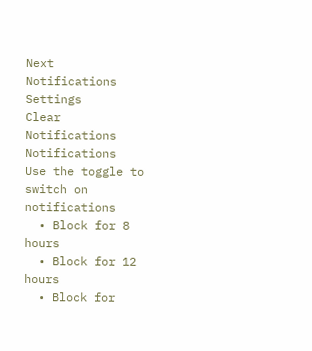Next
Notifications
Settings
Clear Notifications
Notifications
Use the toggle to switch on notifications
  • Block for 8 hours
  • Block for 12 hours
  • Block for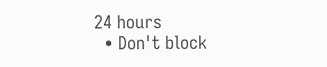24 hours
  • Don't block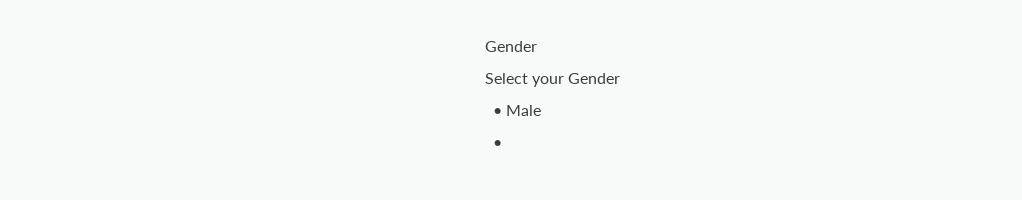Gender
Select your Gender
  • Male
  •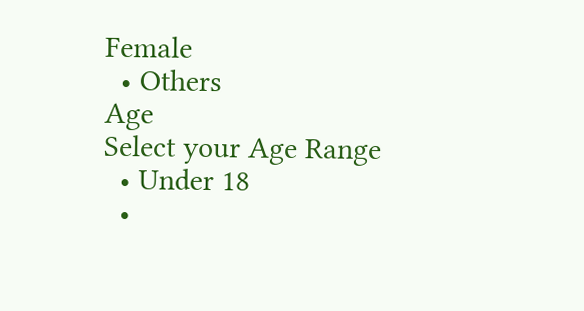Female
  • Others
Age
Select your Age Range
  • Under 18
  •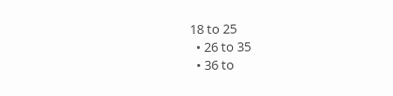18 to 25
  • 26 to 35
  • 36 to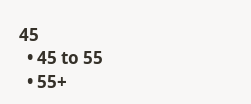45
  • 45 to 55
  • 55+